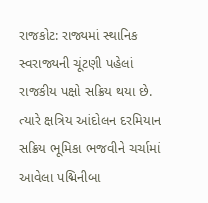રાજકોટ: રાજ્યમાં સ્થાનિક સ્વરાજ્યની ચૂંટણી પહેલાં રાજકીય પક્ષો સક્રિય થયા છે. ત્યારે ક્ષત્રિય આંદોલન દરમિયાન સક્રિય ભૂમિકા ભજવીને ચર્ચામાં આવેલા પદ્મિનીબા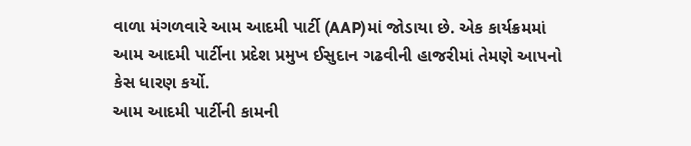વાળા મંગળવારે આમ આદમી પાર્ટી (AAP)માં જોડાયા છે. એક કાર્યક્રમમાં આમ આદમી પાર્ટીના પ્રદેશ પ્રમુખ ઈસુદાન ગઢવીની હાજરીમાં તેમણે આપનો કેસ ધારણ કર્યો.
આમ આદમી પાર્ટીની કામની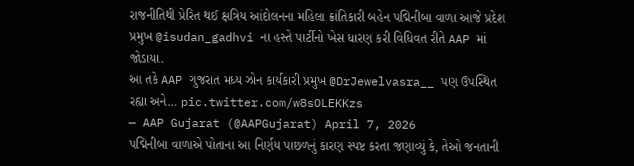રાજનીતિથી પ્રેરિત થઈ ક્ષત્રિય આંદોલનના મહિલા ક્રાંતિકારી બહેન પદ્મિનીબા વાળા આજે પ્રદેશ પ્રમુખ @isudan_gadhvi ના હસ્તે પાર્ટીનો ખેસ ધારણ કરી વિધિવત રીતે AAP માં જોડાયા.
આ તકે AAP ગુજરાત મધ્ય ઝોન કાર્યકારી પ્રમુખ @DrJewelvasra__ પણ ઉપસ્થિત રહ્યા અને… pic.twitter.com/w8sOLEKKzs
— AAP Gujarat (@AAPGujarat) April 7, 2026
પદ્મિનીબા વાળાએ પોતાના આ નિર્ણય પાછળનું કારણ સ્પષ્ટ કરતા જણાવ્યું કે, તેઓ જનતાની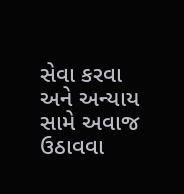સેવા કરવા અને અન્યાય સામે અવાજ ઉઠાવવા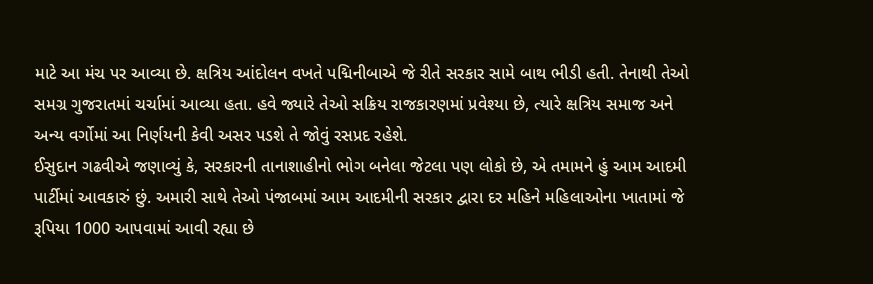માટે આ મંચ પર આવ્યા છે. ક્ષત્રિય આંદોલન વખતે પદ્મિનીબાએ જે રીતે સરકાર સામે બાથ ભીડી હતી. તેનાથી તેઓ સમગ્ર ગુજરાતમાં ચર્ચામાં આવ્યા હતા. હવે જ્યારે તેઓ સક્રિય રાજકારણમાં પ્રવેશ્યા છે, ત્યારે ક્ષત્રિય સમાજ અને અન્ય વર્ગોમાં આ નિર્ણયની કેવી અસર પડશે તે જોવું રસપ્રદ રહેશે.
ઈસુદાન ગઢવીએ જણાવ્યું કે, સરકારની તાનાશાહીનો ભોગ બનેલા જેટલા પણ લોકો છે, એ તમામને હું આમ આદમી પાર્ટીમાં આવકારું છું. અમારી સાથે તેઓ પંજાબમાં આમ આદમીની સરકાર દ્વારા દર મહિને મહિલાઓના ખાતામાં જે રૂપિયા 1000 આપવામાં આવી રહ્યા છે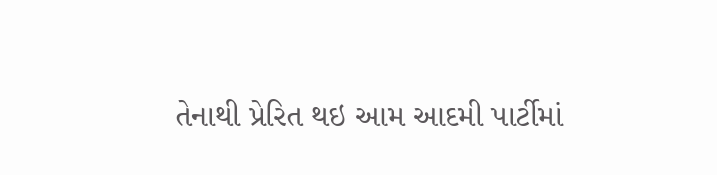તેનાથી પ્રેરિત થઇ આમ આદમી પાર્ટીમાં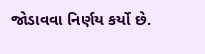જોડાવવા નિર્ણય કર્યો છે.